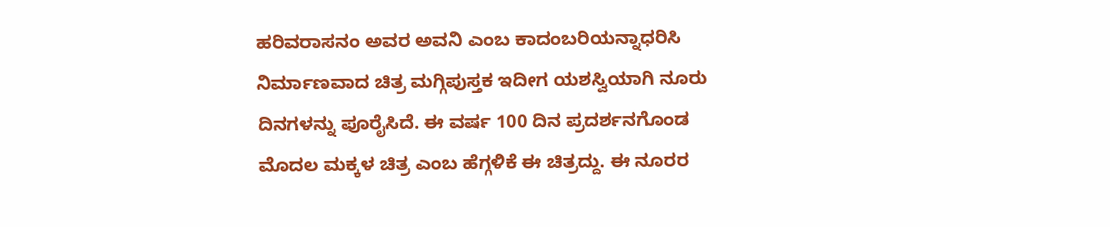ಹರಿವರಾಸನಂ ಅವರ ಅವನಿ ಎಂಬ ಕಾದಂಬರಿಯನ್ನಾಧರಿಸಿ ನಿರ್ಮಾಣವಾದ ಚಿತ್ರ ಮಗ್ಗಿಪುಸ್ತಕ ಇದೀಗ ಯಶಸ್ವಿಯಾಗಿ ನೂರು ದಿನಗಳನ್ನು ಪೂರೈಸಿದೆ. ಈ ವರ್ಷ 100 ದಿನ ಪ್ರದರ್ಶನಗೊಂಡ ಮೊದಲ ಮಕ್ಕಳ ಚಿತ್ರ ಎಂಬ ಹೆಗ್ಗಳಿಕೆ ಈ ಚಿತ್ರದ್ದು. ಈ ನೂರರ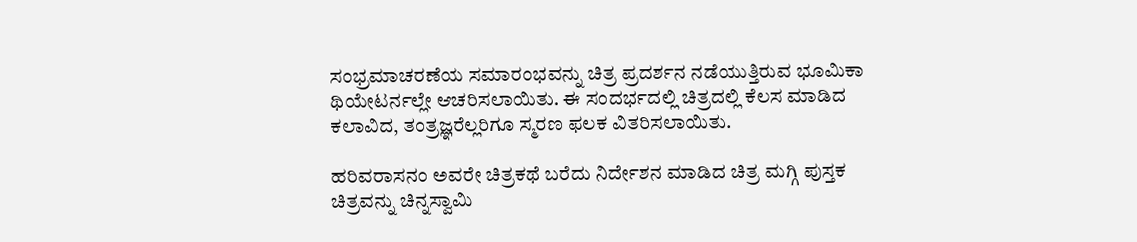ಸಂಭ್ರಮಾಚರಣೆಯ ಸಮಾರಂಭವನ್ನು ಚಿತ್ರ ಪ್ರದರ್ಶನ ನಡೆಯುತ್ತಿರುವ ಭೂಮಿಕಾ ಥಿಯೇಟರ್ನಲ್ಲೇ ಆಚರಿಸಲಾಯಿತು. ಈ ಸಂದರ್ಭದಲ್ಲಿ ಚಿತ್ರದಲ್ಲಿ ಕೆಲಸ ಮಾಡಿದ ಕಲಾವಿದ, ತಂತ್ರಜ್ಞರೆಲ್ಲರಿಗೂ ಸ್ಮರಣ ಫಲಕ ವಿತರಿಸಲಾಯಿತು.

ಹರಿವರಾಸನಂ ಅವರೇ ಚಿತ್ರಕಥೆ ಬರೆದು ನಿರ್ದೇಶನ ಮಾಡಿದ ಚಿತ್ರ ಮಗ್ಗಿ ಪುಸ್ತಕ ಚಿತ್ರವನ್ನು ಚಿನ್ನಸ್ವಾಮಿ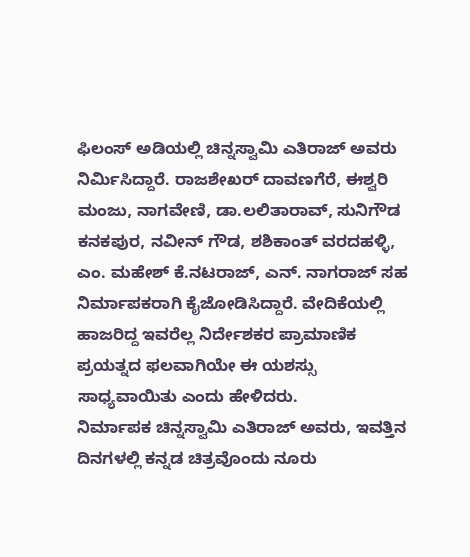ಫಿಲಂಸ್ ಅಡಿಯಲ್ಲಿ ಚಿನ್ನಸ್ವಾಮಿ ಎತಿರಾಜ್ ಅವರು ನಿರ್ಮಿಸಿದ್ದಾರೆ. ರಾಜಶೇಖರ್ ದಾವಣಗೆರೆ, ಈಶ್ವರಿ ಮಂಜು, ನಾಗವೇಣಿ, ಡಾ.ಲಲಿತಾರಾವ್, ಸುನಿಗೌಡ ಕನಕಪುರ, ನವೀನ್ ಗೌಡ, ಶಶಿಕಾಂತ್ ವರದಹಳ್ಳಿ, ಎಂ. ಮಹೇಶ್ ಕೆ.ನಟರಾಜ್, ಎನ್. ನಾಗರಾಜ್ ಸಹ ನಿರ್ಮಾಪಕರಾಗಿ ಕೈಜೋಡಿಸಿದ್ದಾರೆ. ವೇದಿಕೆಯಲ್ಲಿ ಹಾಜರಿದ್ದ ಇವರೆಲ್ಲ ನಿರ್ದೇಶಕರ ಪ್ರಾಮಾಣಿಕ ಪ್ರಯತ್ನದ ಫಲವಾಗಿಯೇ ಈ ಯಶಸ್ಸು ಸಾಧ್ಯವಾಯಿತು ಎಂದು ಹೇಳಿದರು.
ನಿರ್ಮಾಪಕ ಚಿನ್ನಸ್ವಾಮಿ ಎತಿರಾಜ್ ಅವರು, ಇವತ್ತಿನ ದಿನಗಳಲ್ಲಿ ಕನ್ನಡ ಚಿತ್ರವೊಂದು ನೂರು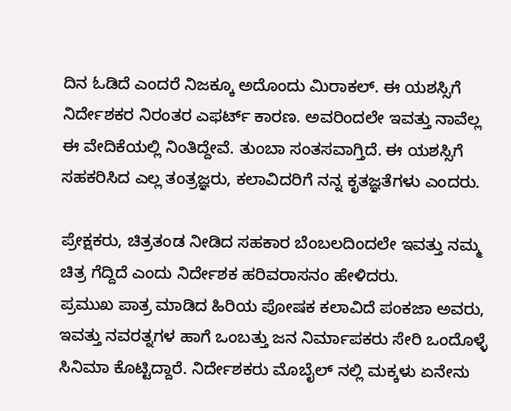ದಿನ ಓಡಿದೆ ಎಂದರೆ ನಿಜಕ್ಕೂ ಅದೊಂದು ಮಿರಾಕಲ್. ಈ ಯಶಸ್ಸಿಗೆ ನಿರ್ದೇಶಕರ ನಿರಂತರ ಎಫರ್ಟ್ ಕಾರಣ. ಅವರಿಂದಲೇ ಇವತ್ತು ನಾವೆಲ್ಲ ಈ ವೇದಿಕೆಯಲ್ಲಿ ನಿಂತಿದ್ದೇವೆ. ತುಂಬಾ ಸಂತಸವಾಗ್ತಿದೆ. ಈ ಯಶಸ್ಸಿಗೆ ಸಹಕರಿಸಿದ ಎಲ್ಲ ತಂತ್ರಜ್ಞರು, ಕಲಾವಿದರಿಗೆ ನನ್ನ ಕೃತಜ್ಞತೆಗಳು ಎಂದರು.

ಪ್ರೇಕ್ಷಕರು, ಚಿತ್ರತಂಡ ನೀಡಿದ ಸಹಕಾರ ಬೆಂಬಲದಿಂದಲೇ ಇವತ್ತು ನಮ್ಮ ಚಿತ್ರ ಗೆದ್ದಿದೆ ಎಂದು ನಿರ್ದೇಶಕ ಹರಿವರಾಸನಂ ಹೇಳಿದರು.
ಪ್ರಮುಖ ಪಾತ್ರ ಮಾಡಿದ ಹಿರಿಯ ಪೋಷಕ ಕಲಾವಿದೆ ಪಂಕಜಾ ಅವರು, ಇವತ್ತು ನವರತ್ನಗಳ ಹಾಗೆ ಒಂಬತ್ತು ಜನ ನಿರ್ಮಾಪಕರು ಸೇರಿ ಒಂದೊಳ್ಳೆ ಸಿನಿಮಾ ಕೊಟ್ಟಿದ್ದಾರೆ. ನಿರ್ದೇಶಕರು ಮೊಬೈಲ್ ನಲ್ಲಿ ಮಕ್ಕಳು ಏನೇನು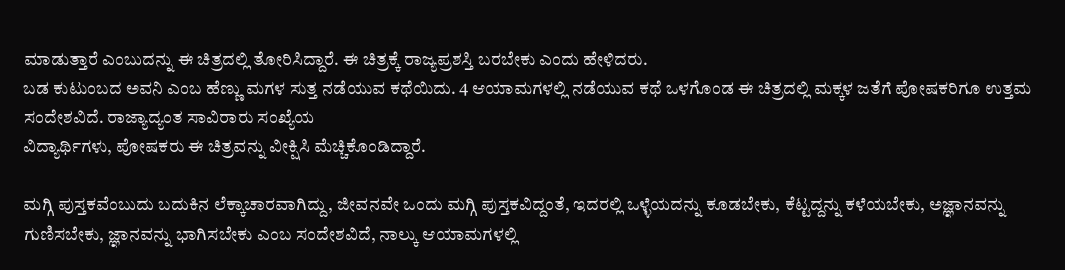ಮಾಡುತ್ತಾರೆ ಎಂಬುದನ್ನು ಈ ಚಿತ್ರದಲ್ಲಿ ತೋರಿಸಿದ್ದಾರೆ. ಈ ಚಿತ್ರಕ್ಕೆ ರಾಜ್ಯಪ್ರಶಸ್ತಿ ಬರಬೇಕು ಎಂದು ಹೇಳಿದರು.
ಬಡ ಕುಟುಂಬದ ಅವನಿ ಎಂಬ ಹೆಣ್ಣು ಮಗಳ ಸುತ್ತ ನಡೆಯುವ ಕಥೆಯಿದು. 4 ಆಯಾಮಗಳಲ್ಲಿ ನಡೆಯುವ ಕಥೆ ಒಳಗೊಂಡ ಈ ಚಿತ್ರದಲ್ಲಿ ಮಕ್ಕಳ ಜತೆಗೆ ಪೋಷಕರಿಗೂ ಉತ್ತಮ ಸಂದೇಶವಿದೆ. ರಾಜ್ಯಾದ್ಯಂತ ಸಾವಿರಾರು ಸಂಖ್ಯೆಯ
ವಿದ್ಯಾರ್ಥಿಗಳು, ಪೋಷಕರು ಈ ಚಿತ್ರವನ್ನು ವೀಕ್ಷಿಸಿ ಮೆಚ್ಚಿಕೊಂಡಿದ್ದಾರೆ.

ಮಗ್ಗಿ ಪುಸ್ತಕವೆಂಬುದು ಬದುಕಿನ ಲೆಕ್ಕಾಚಾರವಾಗಿದ್ದು, ಜೀವನವೇ ಒಂದು ಮಗ್ಗಿ ಪುಸ್ತಕವಿದ್ದಂತೆ, ಇದರಲ್ಲಿ ಒಳ್ಳೆಯದನ್ನು ಕೂಡಬೇಕು, ಕೆಟ್ಟದ್ದನ್ನು ಕಳೆಯಬೇಕು, ಅಜ್ಞಾನವನ್ನು ಗುಣಿಸಬೇಕು, ಜ್ಞಾನವನ್ನು ಭಾಗಿಸಬೇಕು ಎಂಬ ಸಂದೇಶವಿದೆ, ನಾಲ್ಕು ಆಯಾಮಗಳಲ್ಲಿ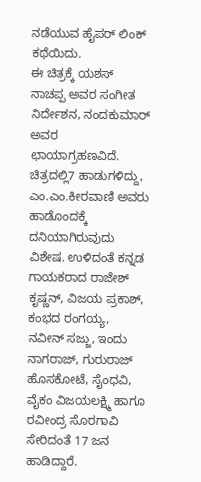ನಡೆಯುವ ಹೈಪರ್ ಲಿಂಕ್ ಕಥೆಯಿದು.
ಈ ಚಿತ್ರಕ್ಕೆ ಯಶಸ್ ನಾಚಪ್ಪ ಅವರ ಸಂಗೀತ ನಿರ್ದೇಶನ, ನಂದಕುಮಾರ್ ಅವರ ಛಾಯಾಗ್ರಹಣವಿದೆ. ಚಿತ್ರದಲ್ಲಿ7 ಹಾಡುಗಳಿದ್ದು, ಎಂ.ಎಂ.ಕೀರವಾಣಿ ಅವರು ಹಾಡೊಂದಕ್ಕೆ ದನಿಯಾಗಿರುವುದು ವಿಶೇಷ. ಉಳಿದಂತೆ ಕನ್ನಡ ಗಾಯಕರಾದ ರಾಜೇಶ್ ಕೃಷ್ಣನ್, ವಿಜಯ ಪ್ರಕಾಶ್, ಕಂಭದ ರಂಗಯ್ಯ, ನವೀನ್ ಸಜ್ಜು, ಇಂದು ನಾಗರಾಜ್, ಗುರುರಾಜ್ ಹೊಸಕೋಟೆ, ಸೈಂಧವಿ, ವೈಕಂ ವಿಜಯಲಕ್ಷ್ಮಿ ಹಾಗೂ ರವೀಂದ್ರ ಸೊರಗಾವಿ ಸೇರಿದಂತೆ 17 ಜನ ಹಾಡಿದ್ದಾರೆ.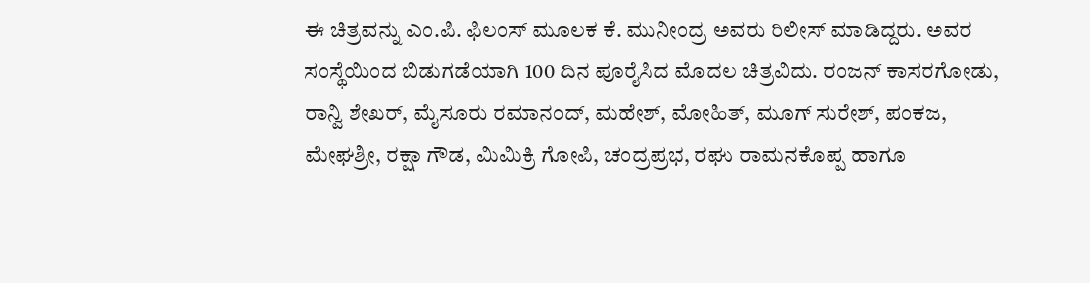ಈ ಚಿತ್ರವನ್ನು ಎಂ.ಪಿ. ಫಿಲಂಸ್ ಮೂಲಕ ಕೆ. ಮುನೀಂದ್ರ ಅವರು ರಿಲೀಸ್ ಮಾಡಿದ್ದರು. ಅವರ ಸಂಸ್ಥೆಯಿಂದ ಬಿಡುಗಡೆಯಾಗಿ 100 ದಿನ ಪೂರೈಸಿದ ಮೊದಲ ಚಿತ್ರವಿದು. ರಂಜನ್ ಕಾಸರಗೋಡು, ರಾನ್ವಿ ಶೇಖರ್, ಮೈಸೂರು ರಮಾನಂದ್, ಮಹೇಶ್, ಮೋಹಿತ್, ಮೂಗ್ ಸುರೇಶ್, ಪಂಕಜ, ಮೇಘಶ್ರೀ, ರಕ್ಷಾ ಗೌಡ, ಮಿಮಿಕ್ರಿ ಗೋಪಿ, ಚಂದ್ರಪ್ರಭ, ರಘು ರಾಮನಕೊಪ್ಪ ಹಾಗೂ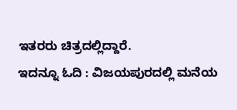ಇತರರು ಚಿತ್ರದಲ್ಲಿದ್ದಾರೆ.
ಇದನ್ನೂ ಓದಿ : ವಿಜಯಪುರದಲ್ಲಿ ಮನೆಯ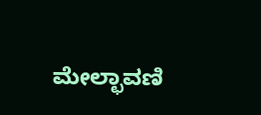ಮೇಲ್ಛಾವಣಿ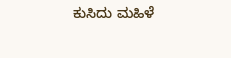ಕುಸಿದು ಮಹಿಳೆ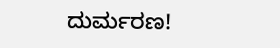ದುರ್ಮರಣ!